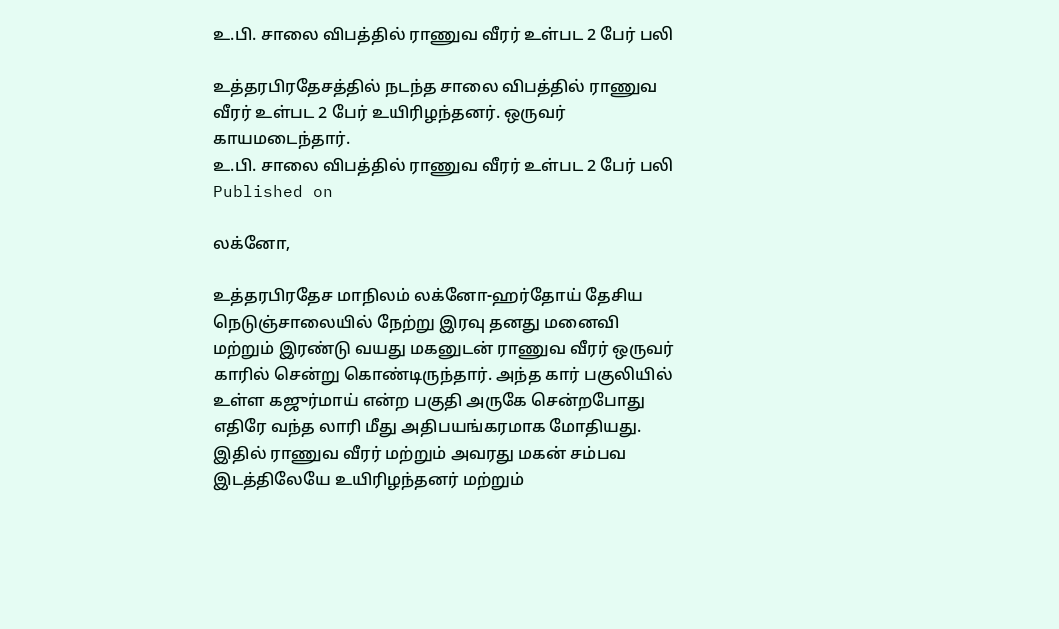உ.பி. சாலை விபத்தில் ராணுவ வீரர் உள்பட 2 பேர் பலி

உத்தரபிரதேசத்தில் நடந்த சாலை விபத்தில் ராணுவ வீரர் உள்பட 2 பேர் உயிரிழந்தனர். ஒருவர் காயமடைந்தார்.
உ.பி. சாலை விபத்தில் ராணுவ வீரர் உள்பட 2 பேர் பலி
Published on

லக்னோ,

உத்தரபிரதேச மாநிலம் லக்னோ-ஹர்தோய் தேசிய நெடுஞ்சாலையில் நேற்று இரவு தனது மனைவி மற்றும் இரண்டு வயது மகனுடன் ராணுவ வீரர் ஒருவர் காரில் சென்று கொண்டிருந்தார். அந்த கார் பகுலியில் உள்ள கஜுர்மாய் என்ற பகுதி அருகே சென்றபோது எதிரே வந்த லாரி மீது அதிபயங்கரமாக மோதியது. இதில் ராணுவ வீரர் மற்றும் அவரது மகன் சம்பவ இடத்திலேயே உயிரிழந்தனர் மற்றும்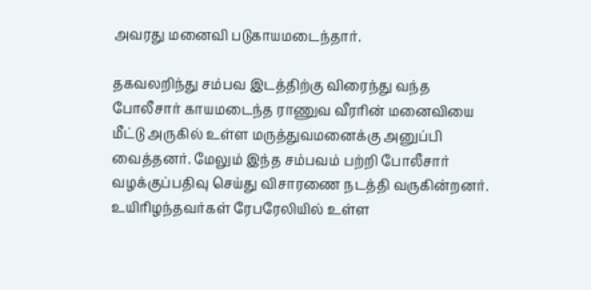அவரது மனைவி படுகாயமடைந்தார்.

தகவலறிந்து சம்பவ இடத்திற்கு விரைந்து வந்த போலீசார் காயமடைந்த ராணுவ வீரரின் மனைவியை மீட்டு அருகில் உள்ள மருத்துவமனைக்கு அனுப்பி வைத்தனர். மேலும் இந்த சம்பவம் பற்றி போலீசார் வழக்குப்பதிவு செய்து விசாரணை நடத்தி வருகின்றனர். உயிரிழந்தவர்கள் ரேபரேலியில் உள்ள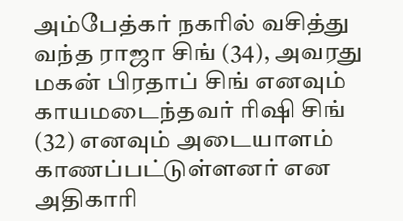அம்பேத்கர் நகரில் வசித்து வந்த ராஜா சிங் (34), அவரது மகன் பிரதாப் சிங் எனவும் காயமடைந்தவர் ரிஷி சிங் (32) எனவும் அடையாளம் காணப்பட்டுள்ளனர் என அதிகாரி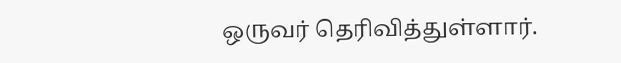ஒருவர் தெரிவித்துள்ளார்.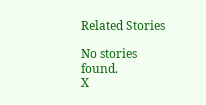Related Stories

No stories found.
X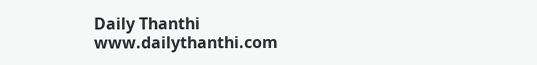Daily Thanthi
www.dailythanthi.com